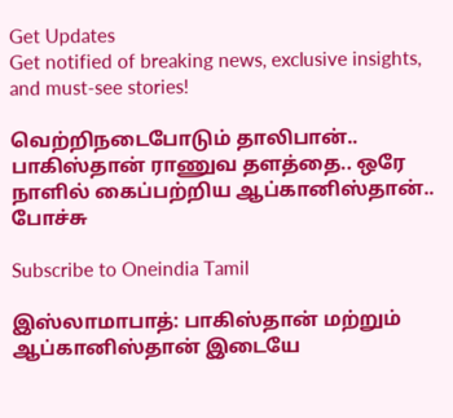Get Updates
Get notified of breaking news, exclusive insights, and must-see stories!

வெற்றிநடைபோடும் தாலிபான்.. பாகிஸ்தான் ராணுவ தளத்தை.. ஒரே நாளில் கைப்பற்றிய ஆப்கானிஸ்தான்.. போச்சு

Subscribe to Oneindia Tamil

இஸ்லாமாபாத்: பாகிஸ்தான் மற்றும் ஆப்கானிஸ்தான் இடையே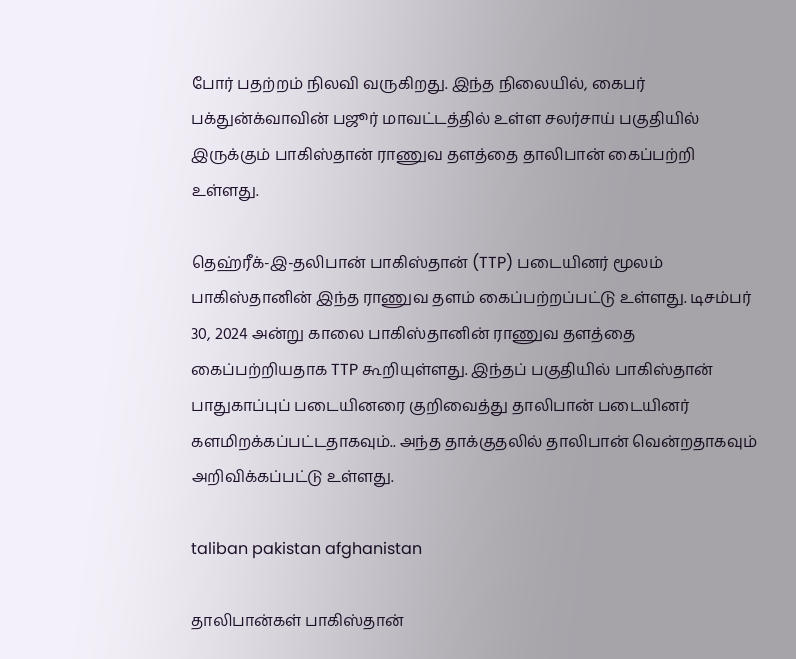போர் பதற்றம் நிலவி வருகிறது. இந்த நிலையில், கைபர் பக்துன்க்வாவின் பஜூர் மாவட்டத்தில் உள்ள சலர்சாய் பகுதியில் இருக்கும் பாகிஸ்தான் ராணுவ தளத்தை தாலிபான் கைப்பற்றி உள்ளது.

தெஹ்ரீக்-இ-தலிபான் பாகிஸ்தான் (TTP) படையினர் மூலம் பாகிஸ்தானின் இந்த ராணுவ தளம் கைப்பற்றப்பட்டு உள்ளது. டிசம்பர் 30, 2024 அன்று காலை பாகிஸ்தானின் ராணுவ தளத்தை கைப்பற்றியதாக TTP கூறியுள்ளது. இந்தப் பகுதியில் பாகிஸ்தான் பாதுகாப்புப் படையினரை குறிவைத்து தாலிபான் படையினர் களமிறக்கப்பட்டதாகவும்.. அந்த தாக்குதலில் தாலிபான் வென்றதாகவும் அறிவிக்கப்பட்டு உள்ளது.

taliban pakistan afghanistan

தாலிபான்கள் பாகிஸ்தான்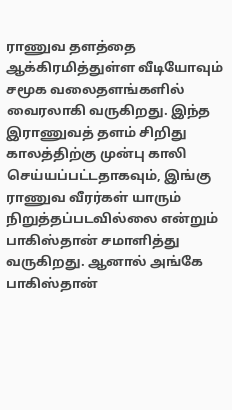ராணுவ தளத்தை ஆக்கிரமித்துள்ள வீடியோவும் சமூக வலைதளங்களில் வைரலாகி வருகிறது. இந்த இராணுவத் தளம் சிறிது காலத்திற்கு முன்பு காலி செய்யப்பட்டதாகவும், இங்கு ராணுவ வீரர்கள் யாரும் நிறுத்தப்படவில்லை என்றும் பாகிஸ்தான் சமாளித்து வருகிறது. ஆனால் அங்கே பாகிஸ்தான்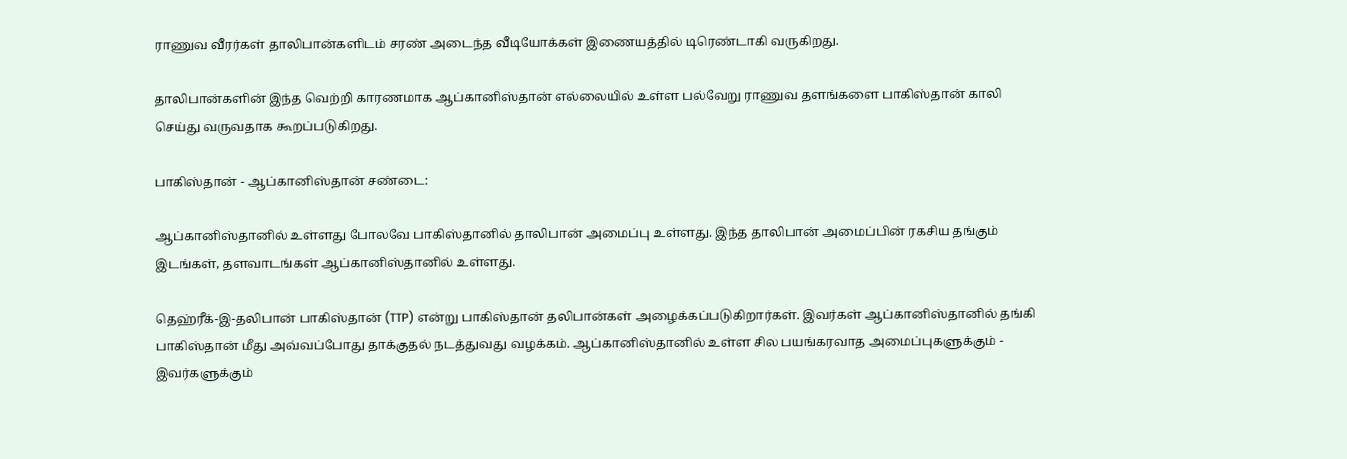ராணுவ வீரர்கள் தாலிபான்களிடம் சரண் அடைந்த வீடியோக்கள் இணையத்தில் டிரெண்டாகி வருகிறது.

தாலிபான்களின் இந்த வெற்றி காரணமாக ஆப்கானிஸ்தான் எல்லையில் உள்ள பல்வேறு ராணுவ தளங்களை பாகிஸ்தான் காலி செய்து வருவதாக கூறப்படுகிறது.

பாகிஸ்தான் - ஆப்கானிஸ்தான் சண்டை:

ஆப்கானிஸ்தானில் உள்ளது போலவே பாகிஸ்தானில் தாலிபான் அமைப்பு உள்ளது. இந்த தாலிபான் அமைப்பின் ரகசிய தங்கும் இடங்கள், தளவாடங்கள் ஆப்கானிஸ்தானில் உள்ளது.

தெஹ்ரீக்-இ-தலிபான் பாகிஸ்தான் (TTP) என்று பாகிஸ்தான் தலிபான்கள் அழைக்கப்படுகிறார்கள். இவர்கள் ஆப்கானிஸ்தானில் தங்கி பாகிஸ்தான் மீது அவ்வப்போது தாக்குதல் நடத்துவது வழக்கம். ஆப்கானிஸ்தானில் உள்ள சில பயங்கரவாத அமைப்புகளுக்கும் - இவர்களுக்கும்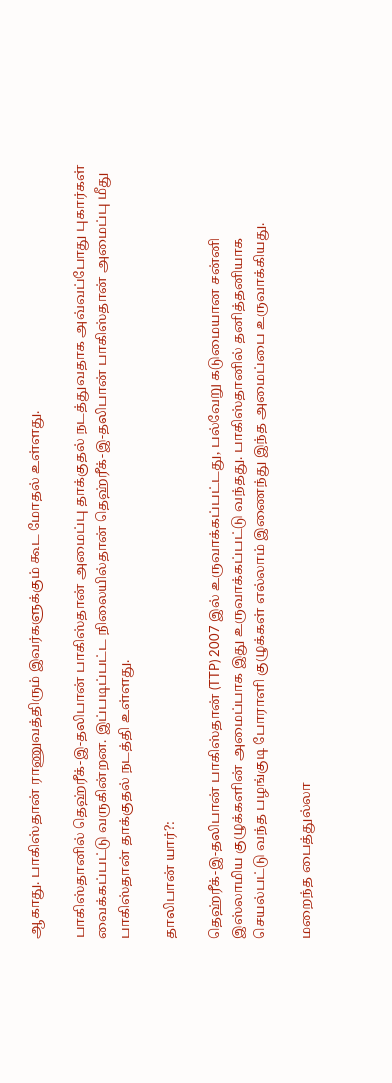ஆகாது. பாகிஸ்தான் ராணுவத்திரும் இவர்களுக்கும் கூட மோதல் உள்ளது.

பாகிஸ்தானில் தெஹ்ரீக்-இ-தலிபான் பாகிஸ்தான் அமைப்பு தாக்குதல் நடத்துவதாக அவ்வப்போது புகார்கள் வைக்கப்பட்டு வருகின்றன. இப்படிப்பட்ட நிலையில்தான் தெஹ்ரீக்-இ-தலிபான் பாகிஸ்தான் அமைப்பு மீது பாகிஸ்தான் தாக்குதல் நடத்தி உள்ளது.

தாலிபான் யார்?:

தெஹ்ரீக்-இ-தலிபான் பாகிஸ்தான் (TTP) 2007 இல் உருவாக்கப்பட்டது, பல்வேறு கடுமையான சன்னி இஸ்லாமிய குழுக்களின் அமைப்பாக இது உருவாக்கப்பட்டு வந்தது. பாகிஸ்தானில் தனித்தனியாக செயல்பட்டு வந்த பழங்குடி போராளி குழுக்கள் எல்லாம் இணைந்து இந்த அமைப்பை உருவாக்கியது.

மறைந்த பைத்துல்லா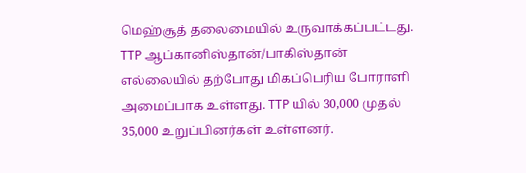மெஹ்சூத் தலைமையில் உருவாக்கப்பட்டது. TTP ஆப்கானிஸ்தான்/பாகிஸ்தான் எல்லையில் தற்போது மிகப்பெரிய போராளி அமைப்பாக உள்ளது. TTP யில் 30,000 முதல் 35,000 உறுப்பினர்கள் உள்ளனர்.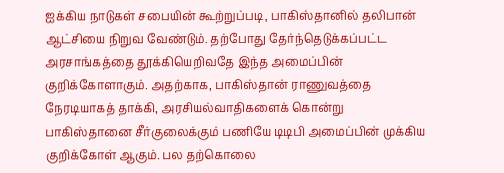ஐக்கிய நாடுகள் சபையின் கூற்றுப்படி, பாகிஸ்தானில் தலிபான் ஆட்சியை நிறுவ வேண்டும். தற்போது தேர்ந்தெடுக்கப்பட்ட அரசாங்கத்தை தூக்கியெறிவதே இந்த அமைப்பின் குறிக்கோளாகும். அதற்காக, பாகிஸ்தான் ராணுவத்தை நேரடியாகத் தாக்கி, அரசியல்வாதிகளைக் கொன்று பாகிஸ்தானை சீர்குலைக்கும் பணியே டிடிபி அமைப்பின் முக்கிய குறிக்கோள் ஆகும். பல தற்கொலை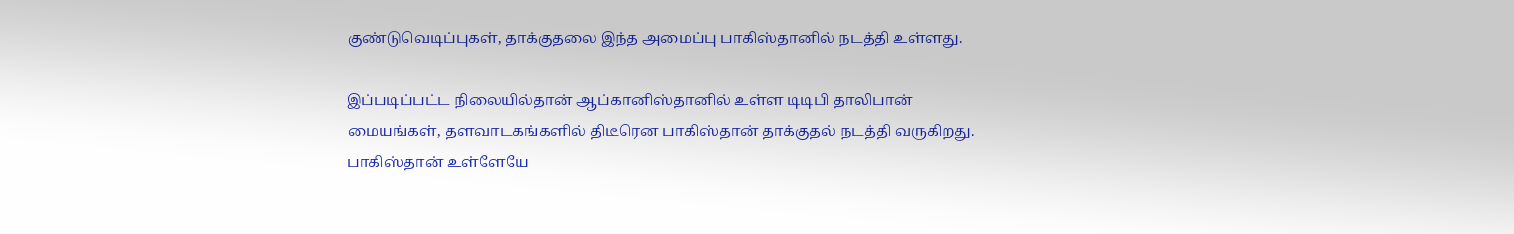குண்டுவெடிப்புகள், தாக்குதலை இந்த அமைப்பு பாகிஸ்தானில் நடத்தி உள்ளது.

இப்படிப்பட்ட நிலையில்தான் ஆப்கானிஸ்தானில் உள்ள டிடிபி தாலிபான் மையங்கள், தளவாடகங்களில் திடீரென பாகிஸ்தான் தாக்குதல் நடத்தி வருகிறது. பாகிஸ்தான் உள்ளேயே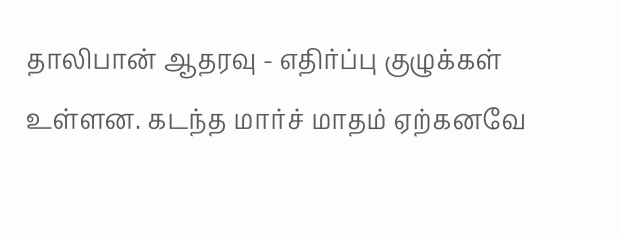தாலிபான் ஆதரவு - எதிர்ப்பு குழுக்கள் உள்ளன. கடந்த மார்ச் மாதம் ஏற்கனவே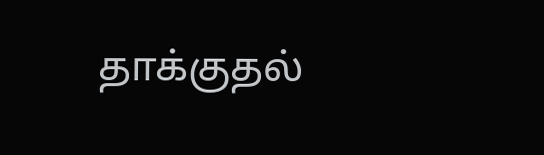தாக்குதல்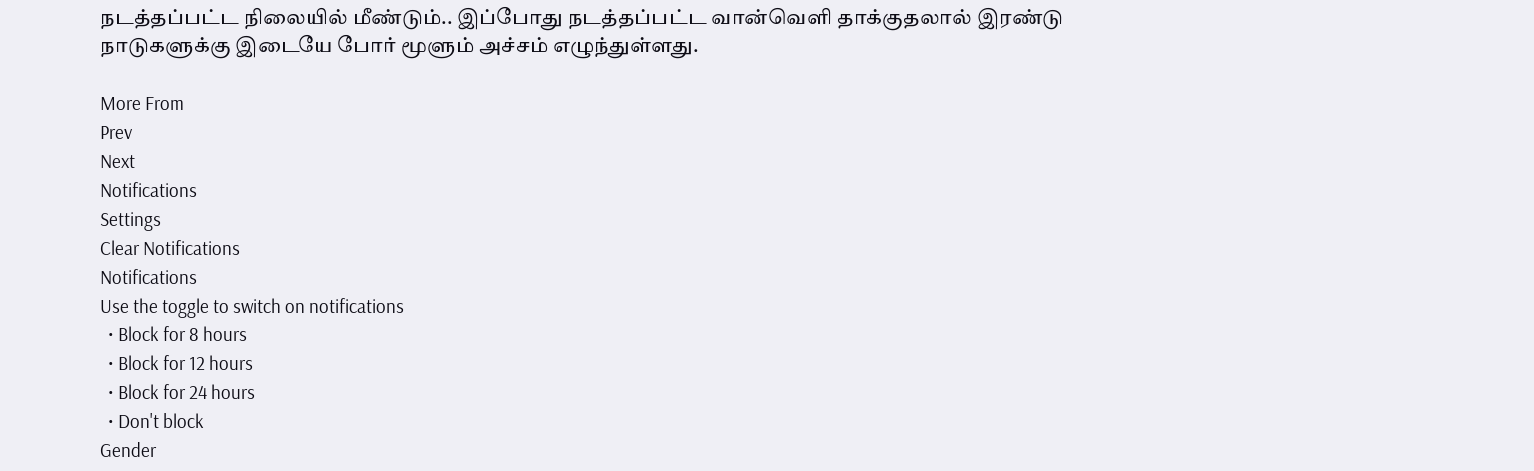நடத்தப்பட்ட நிலையில் மீண்டும்.. இப்போது நடத்தப்பட்ட வான்வெளி தாக்குதலால் இரண்டு நாடுகளுக்கு இடையே போர் மூளும் அச்சம் எழுந்துள்ளது.

More From
Prev
Next
Notifications
Settings
Clear Notifications
Notifications
Use the toggle to switch on notifications
  • Block for 8 hours
  • Block for 12 hours
  • Block for 24 hours
  • Don't block
Gender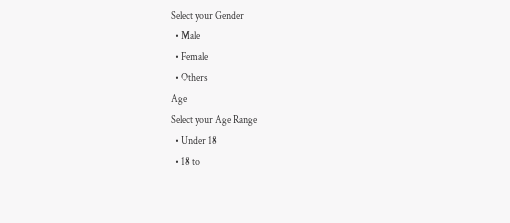Select your Gender
  • Male
  • Female
  • Others
Age
Select your Age Range
  • Under 18
  • 18 to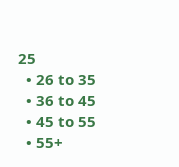25
  • 26 to 35
  • 36 to 45
  • 45 to 55
  • 55+